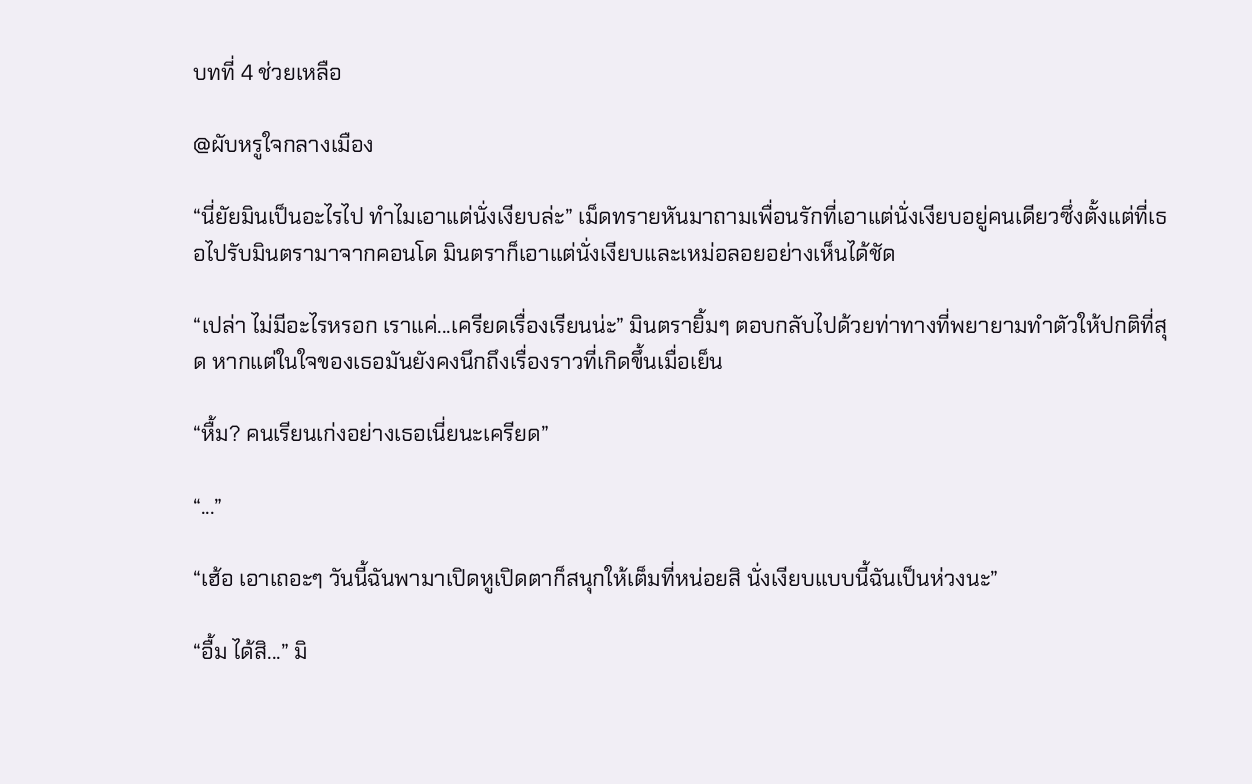บทที่ 4 ช่วยเหลือ

@ผับหรูใจกลางเมือง

“นี่ยัยมินเป็นอะไรไป ทำไมเอาแต่นั่งเงียบล่ะ” เม็ดทรายหันมาถามเพื่อนรักที่เอาแต่นั่งเงียบอยู่คนเดียวซึ่งตั้งแต่ที่เธอไปรับมินตรามาจากคอนโด มินตราก็เอาแต่นั่งเงียบและเหม่อลอยอย่างเห็นได้ชัด

“เปล่า ไม่มีอะไรหรอก เราแค่...เครียดเรื่องเรียนน่ะ” มินตรายิ้มๆ ตอบกลับไปด้วยท่าทางที่พยายามทำตัวให้ปกติที่สุด หากแต่ในใจของเธอมันยังคงนึกถึงเรื่องราวที่เกิดขึ้นเมื่อเย็น

“หื้ม? คนเรียนเก่งอย่างเธอเนี่ยนะเครียด”

“...”

“เฮ้อ เอาเถอะๆ วันนี้ฉันพามาเปิดหูเปิดตาก็สนุกให้เต็มที่หน่อยสิ นั่งเงียบแบบนี้ฉันเป็นห่วงนะ”

“อื้ม ได้สิ...” มิ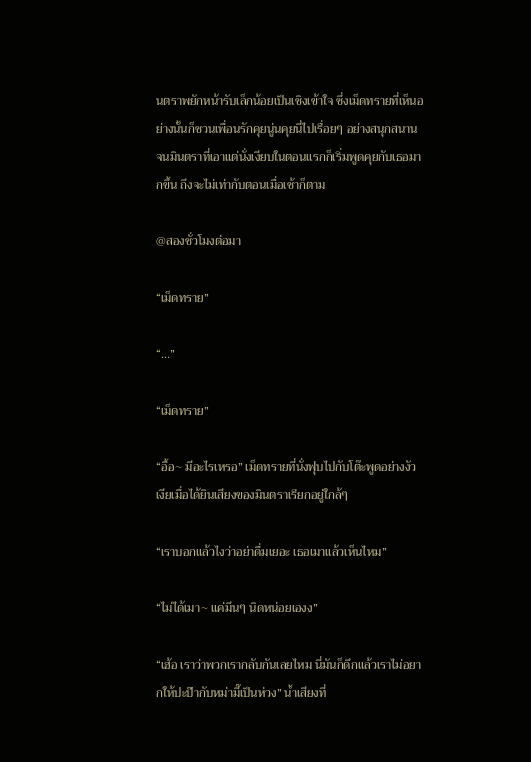นตราพยักหน้ารับเล็กน้อยเป็นเชิงเข้าใจ ซึ่งเม็ดทรายที่เห็นอย่างนั้นก็ชวนเพื่อนรักคุยนู่นคุยนี่ไปเรื่อยๆ อย่างสนุกสนาน จนมินตราที่เอาแต่นั่งเงียบในตอนแรกก็เริ่มพูดคุยกับเธอมากขึ้น ถึงจะไม่เท่ากับตอนเมื่อเช้าก็ตาม

@สองชั่วโมงต่อมา

“เม็ดทราย”

“...”

“เม็ดทราย”

“อื้อ~ มีอะไรเหรอ” เม็ดทรายที่นั่งฟุบไปกับโต๊ะพูดอย่างงัวเงียเมื่อได้ยินเสียงของมินตราเรียกอยู่ใกล้ๆ

“เราบอกแล้วไงว่าอย่าดื่มเยอะ เธอเมาแล้วเห็นไหม”

“ไม่ได้เมา~ แค่มึนๆ นิดหน่อยเองง”

“เฮ้อ เราว่าพวกเรากลับกันเลยไหม นี่มันก็ดึกแล้วเราไม่อยากให้ปะป๊ากับหม่ามี๊เป็นห่วง” น้ำเสียงที่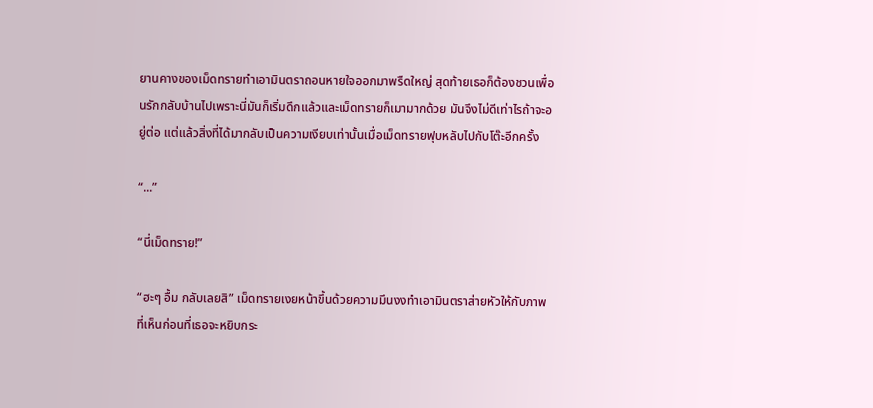ยานคางของเม็ดทรายทำเอามินตราถอนหายใจออกมาพรืดใหญ่ สุดท้ายเธอก็ต้องชวนเพื่อนรักกลับบ้านไปเพราะนี่มันก็เริ่มดึกแล้วและเม็ดทรายก็เมามากด้วย มันจึงไม่ดีเท่าไรถ้าจะอยู่ต่อ แต่แล้วสิ่งที่ได้มากลับเป็นความเงียบเท่านั้นเมื่อเม็ดทรายฟุบหลับไปกับโต๊ะอีกครั้ง

“...”

“นี่เม็ดทราย!”

“ฮะๆ อื้ม กลับเลยสิ” เม็ดทรายเงยหน้าขึ้นด้วยความมึนงงทำเอามินตราส่ายหัวให้กับภาพที่เห็นก่อนที่เธอจะหยิบกระ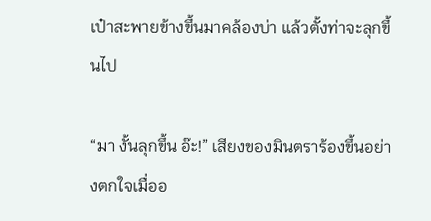เป๋าสะพายข้างขึ้นมาคล้องบ่า แล้วตั้งท่าจะลุกขึ้นไป

“มา งั้นลุกขึ้น อ๊ะ!” เสียงของมินตราร้องขึ้นอย่างตกใจเมื่ออ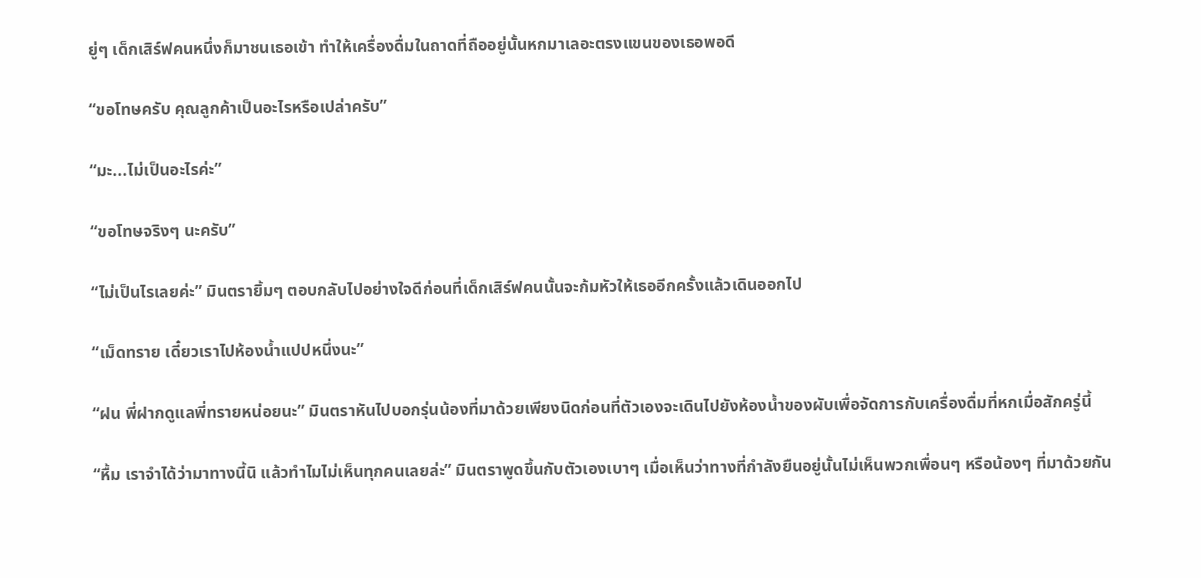ยู่ๆ เด็กเสิร์ฟคนหนึ่งก็มาชนเธอเข้า ทำให้เครื่องดื่มในถาดที่ถืออยู่นั้นหกมาเลอะตรงแขนของเธอพอดี

“ขอโทษครับ คุณลูกค้าเป็นอะไรหรือเปล่าครับ”

“มะ...ไม่เป็นอะไรค่ะ”

“ขอโทษจริงๆ นะครับ”

“ไม่เป็นไรเลยค่ะ” มินตรายิ้มๆ ตอบกลับไปอย่างใจดีก่อนที่เด็กเสิร์ฟคนนั้นจะก้มหัวให้เธออีกครั้งแล้วเดินออกไป

“เม็ดทราย เดี๋ยวเราไปห้องน้ำแปปหนึ่งนะ”

“ฝน พี่ฝากดูแลพี่ทรายหน่อยนะ” มินตราหันไปบอกรุ่นน้องที่มาด้วยเพียงนิดก่อนที่ตัวเองจะเดินไปยังห้องน้ำของผับเพื่อจัดการกับเครื่องดื่มที่หกเมื่อสักครู่นี้

“หื้ม เราจำได้ว่ามาทางนี้นิ แล้วทำไมไม่เห็นทุกคนเลยล่ะ” มินตราพูดขึ้นกับตัวเองเบาๆ เมื่อเห็นว่าทางที่กำลังยืนอยู่นั้นไม่เห็นพวกเพื่อนๆ หรือน้องๆ ที่มาด้วยกัน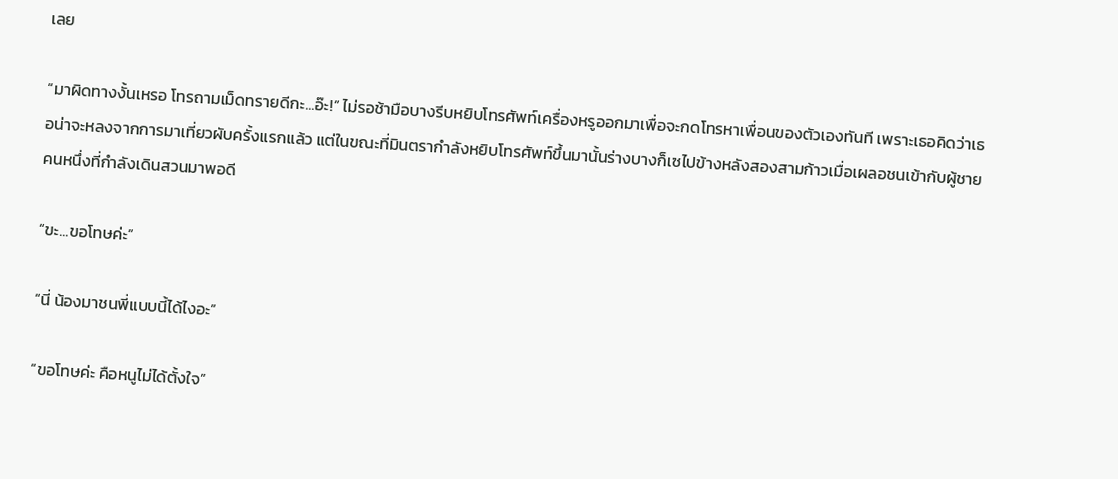เลย

“มาผิดทางงั้นเหรอ โทรถามเม็ดทรายดีกะ...อ๊ะ!” ไม่รอช้ามือบางรีบหยิบโทรศัพท์เครื่องหรูออกมาเพื่อจะกดโทรหาเพื่อนของตัวเองทันที เพราะเธอคิดว่าเธอน่าจะหลงจากการมาเที่ยวผับครั้งแรกแล้ว แต่ในขณะที่มินตรากำลังหยิบโทรศัพท์ขึ้นมานั้นร่างบางก็เซไปข้างหลังสองสามก้าวเมื่อเผลอชนเข้ากับผู้ชายคนหนึ่งที่กำลังเดินสวนมาพอดี

“ขะ...ขอโทษค่ะ”

“นี่ น้องมาชนพี่แบบนี้ได้ไงอะ”

“ขอโทษค่ะ คือหนูไม่ได้ตั้งใจ”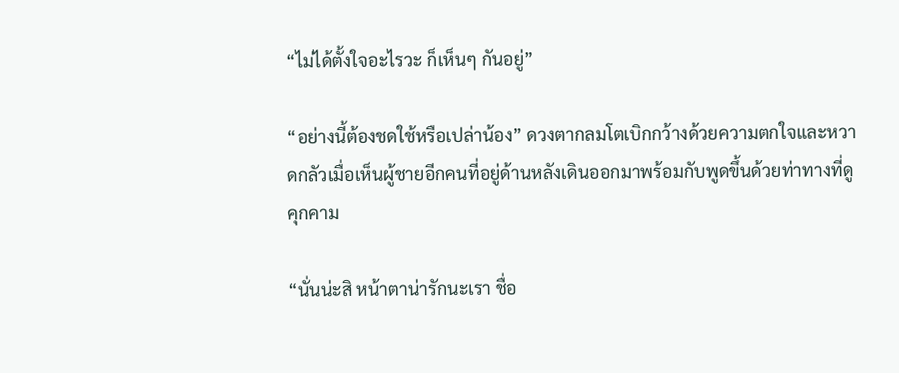“ไม่ได้ตั้งใจอะไรวะ ก็เห็นๆ กันอยู่”

“อย่างนี้ต้องชดใช้หรือเปล่าน้อง” ดวงตากลมโตเบิกกว้างด้วยความตกใจและหวาดกลัวเมื่อเห็นผู้ชายอีกคนที่อยู่ด้านหลังเดินออกมาพร้อมกับพูดขึ้นด้วยท่าทางที่ดูคุกคาม

“นั่นน่ะสิ หน้าตาน่ารักนะเรา ชื่อ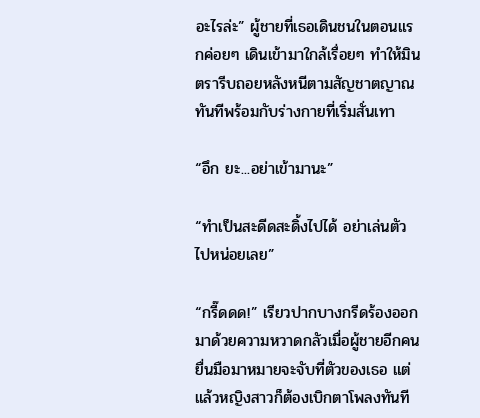อะไรล่ะ” ผู้ชายที่เธอเดินชนในตอนแรกค่อยๆ เดินเข้ามาใกล้เรื่อยๆ ทำให้มินตรารีบถอยหลังหนีตามสัญชาตญาณทันทีพร้อมกับร่างกายที่เริ่มสั่นเทา

“อึก ยะ...อย่าเข้ามานะ”

“ทำเป็นสะดีดสะดิ้งไปได้ อย่าเล่นตัวไปหน่อยเลย”

“กรี๊ดดด!” เรียวปากบางกรีดร้องออกมาด้วยความหวาดกลัวเมื่อผู้ชายอีกคนยื่นมือมาหมายจะจับที่ตัวของเธอ แต่แล้วหญิงสาวก็ต้องเบิกตาโพลงทันที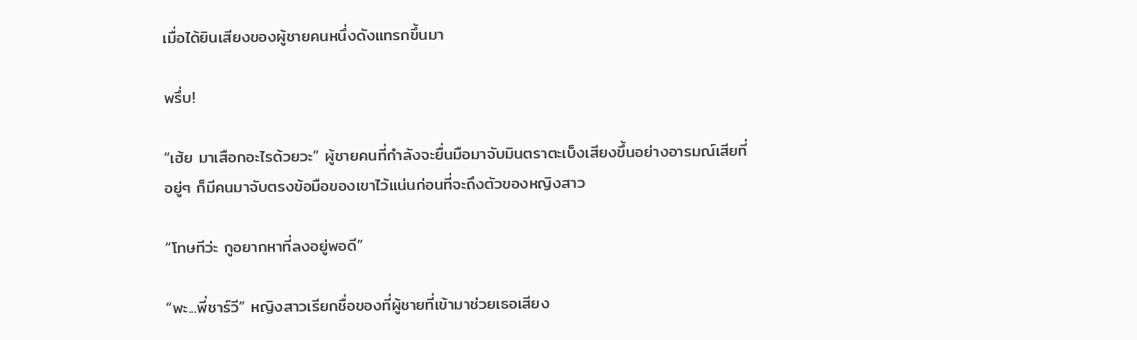เมื่อได้ยินเสียงของผู้ชายคนหนึ่งดังแทรกขึ้นมา

พรึ่บ!

“เฮ้ย มาเสือกอะไรด้วยวะ” ผู้ชายคนที่กำลังจะยื่นมือมาจับมินตราตะเบ็งเสียงขึ้นอย่างอารมณ์เสียที่อยู่ๆ ก็มีคนมาจับตรงข้อมือของเขาไว้แน่นก่อนที่จะถึงตัวของหญิงสาว

“โทษทีว่ะ กูอยากหาที่ลงอยู่พอดี”

“พะ...พี่ชาร์วี” หญิงสาวเรียกชื่อของที่ผู้ชายที่เข้ามาช่วยเธอเสียง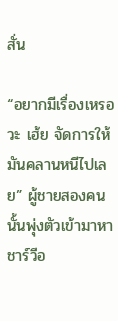สั่น

“อยากมีเรื่องเหรอวะ เฮ้ย จัดการให้มันคลานหนีไปเลย” ผู้ชายสองคนนั้นพุ่งตัวเข้ามาหาชาร์วีอ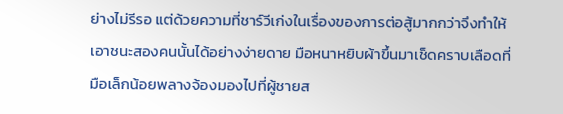ย่างไม่รีรอ แต่ด้วยความที่ชาร์วีเก่งในเรื่องของการต่อสู้มากกว่าจึงทำให้เอาชนะสองคนนั้นได้อย่างง่ายดาย มือหนาหยิบผ้าขึ้นมาเช็ดคราบเลือดที่มือเล็กน้อยพลางจ้องมองไปที่ผู้ชายส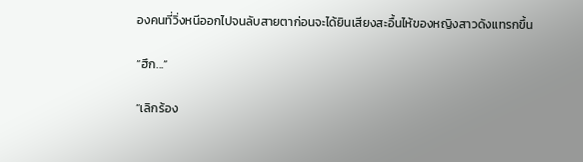องคนที่วิ่งหนีออกไปจนลับสายตาก่อนจะได้ยินเสียงสะอื้นไห้ของหญิงสาวดังแทรกขึ้น

“ฮึก...”

“เลิกร้อง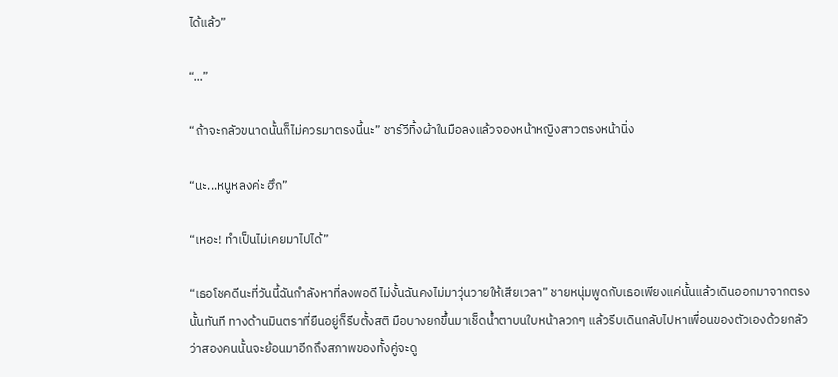ได้แล้ว”

“...”

“ถ้าจะกลัวขนาดนั้นก็ไม่ควรมาตรงนี้นะ” ชาร์วีทิ้งผ้าในมือลงแล้วจองหน้าหญิงสาวตรงหน้านิ่ง

“นะ...หนูหลงค่ะ ฮึก”

“เหอะ! ทำเป็นไม่เคยมาไปได้”

“เธอโชคดีนะที่วันนี้ฉันกำลังหาที่ลงพอดี ไม่งั้นฉันคงไม่มาวุ่นวายให้เสียเวลา” ชายหนุ่มพูดกับเธอเพียงแค่นั้นแล้วเดินออกมาจากตรงนั้นทันที ทางด้านมินตราที่ยืนอยู่ก็รีบตั้งสติ มือบางยกขึ้นมาเช็ดน้ำตาบนใบหน้าลวกๆ แล้วรีบเดินกลับไปหาเพื่อนของตัวเองด้วยกลัวว่าสองคนนั้นจะย้อนมาอีกถึงสภาพของทั้งคู่จะดู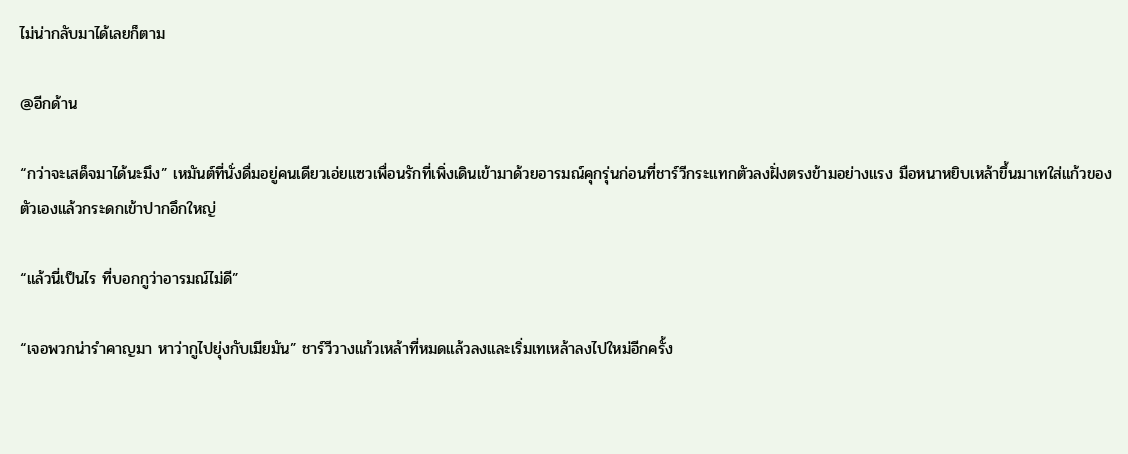ไม่น่ากลับมาได้เลยก็ตาม

@อีกด้าน

“กว่าจะเสด็จมาได้นะมึง” เหมันต์ที่นั่งดื่มอยู่คนเดียวเอ่ยแซวเพื่อนรักที่เพิ่งเดินเข้ามาด้วยอารมณ์คุกรุ่นก่อนที่ชาร์วีกระแทกตัวลงฝั่งตรงข้ามอย่างแรง มือหนาหยิบเหล้าขึ้นมาเทใส่แก้วของตัวเองแล้วกระดกเข้าปากอึกใหญ่

“แล้วนี่เป็นไร ที่บอกกูว่าอารมณ์ไม่ดี”

“เจอพวกน่ารำคาญมา หาว่ากูไปยุ่งกับเมียมัน” ชาร์วีวางแก้วเหล้าที่หมดแล้วลงและเริ่มเทเหล้าลงไปใหม่อีกครั้ง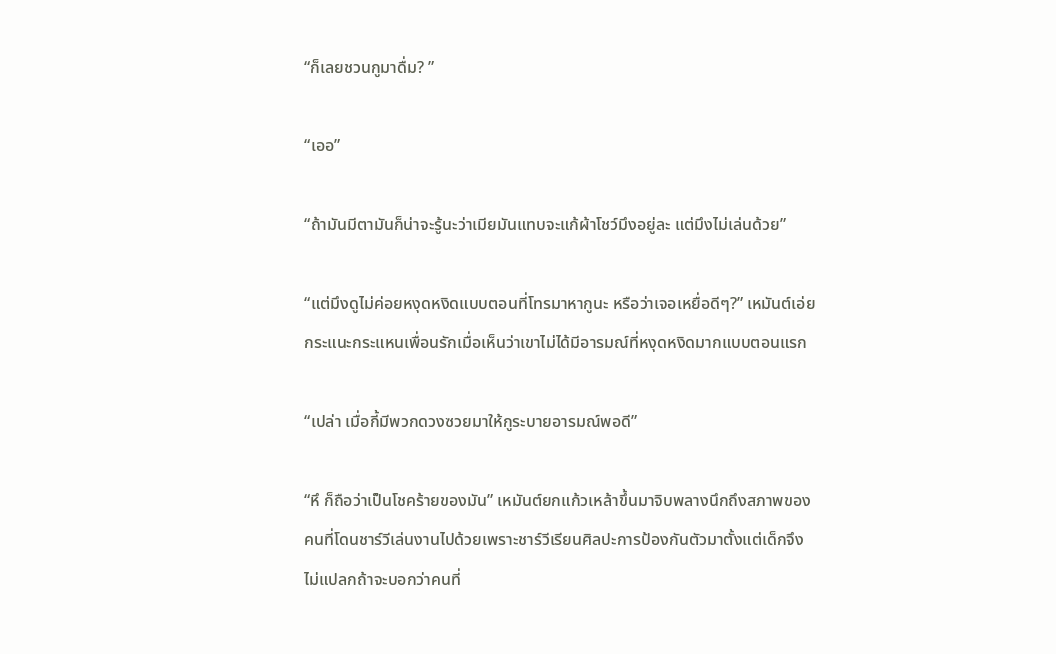“ก็เลยชวนกูมาดื่ม? ”

“เออ”

“ถ้ามันมีตามันก็น่าจะรู้นะว่าเมียมันแทบจะแก้ผ้าโชว์มึงอยู่ละ แต่มึงไม่เล่นด้วย”

“แต่มึงดูไม่ค่อยหงุดหงิดแบบตอนที่โทรมาหากูนะ หรือว่าเจอเหยื่อดีๆ?” เหมันต์เอ่ยกระแนะกระแหนเพื่อนรักเมื่อเห็นว่าเขาไม่ได้มีอารมณ์ที่หงุดหงิดมากแบบตอนแรก

“เปล่า เมื่อกี้มีพวกดวงซวยมาให้กูระบายอารมณ์พอดี”

“หึ ก็ถือว่าเป็นโชคร้ายของมัน” เหมันต์ยกแก้วเหล้าขึ้นมาจิบพลางนึกถึงสภาพของคนที่โดนชาร์วีเล่นงานไปด้วยเพราะชาร์วีเรียนศิลปะการป้องกันตัวมาตั้งแต่เด็กจึงไม่แปลกถ้าจะบอกว่าคนที่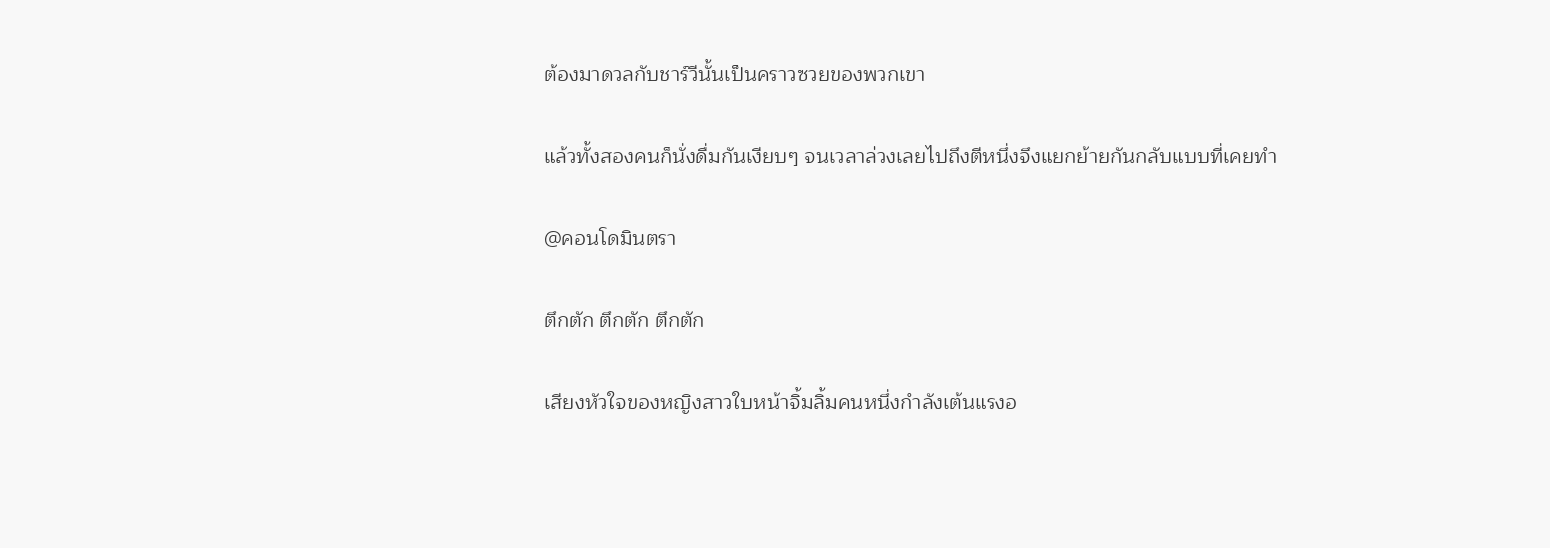ต้องมาดวลกับชาร์วีนั้นเป็นคราวซวยของพวกเขา

แล้วทั้งสองคนก็นั่งดื่มกันเงียบๆ จนเวลาล่วงเลยไปถึงตีหนึ่งจึงแยกย้ายกันกลับแบบที่เคยทำ

@คอนโดมินตรา

ตึกตัก ตึกตัก ตึกตัก

เสียงหัวใจของหญิงสาวใบหน้าจิ้มลิ้มคนหนึ่งกำลังเต้นแรงอ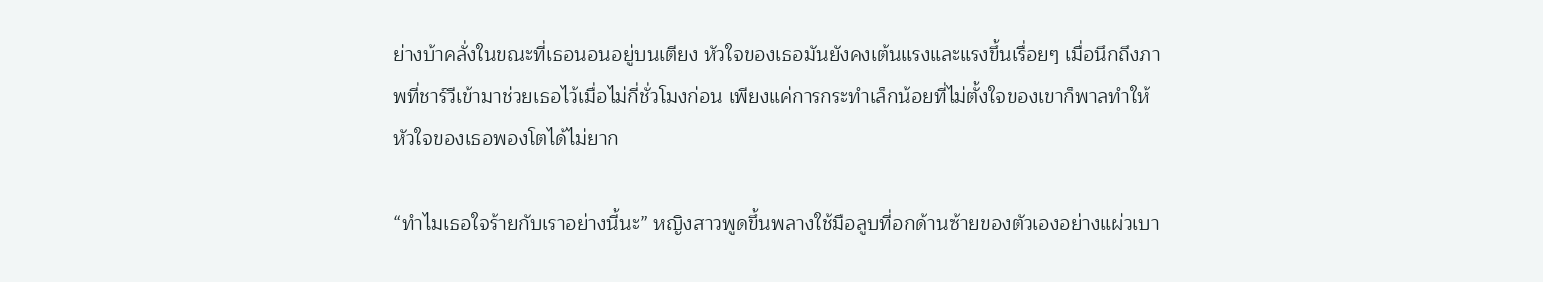ย่างบ้าคลั่งในขณะที่เธอนอนอยู่บนเตียง หัวใจของเธอมันยังคงเต้นแรงและแรงขึ้นเรื่อยๆ เมื่อนึกถึงภาพที่ชาร์วีเข้ามาช่วยเธอไว้เมื่อไม่กี่ชั่วโมงก่อน เพียงแค่การกระทำเล็กน้อยที่ไม่ตั้งใจของเขาก็พาลทำให้หัวใจของเธอพองโตได้ไม่ยาก

“ทำไมเธอใจร้ายกับเราอย่างนี้นะ” หญิงสาวพูดขึ้นพลางใช้มือลูบที่อกด้านซ้ายของตัวเองอย่างแผ่วเบา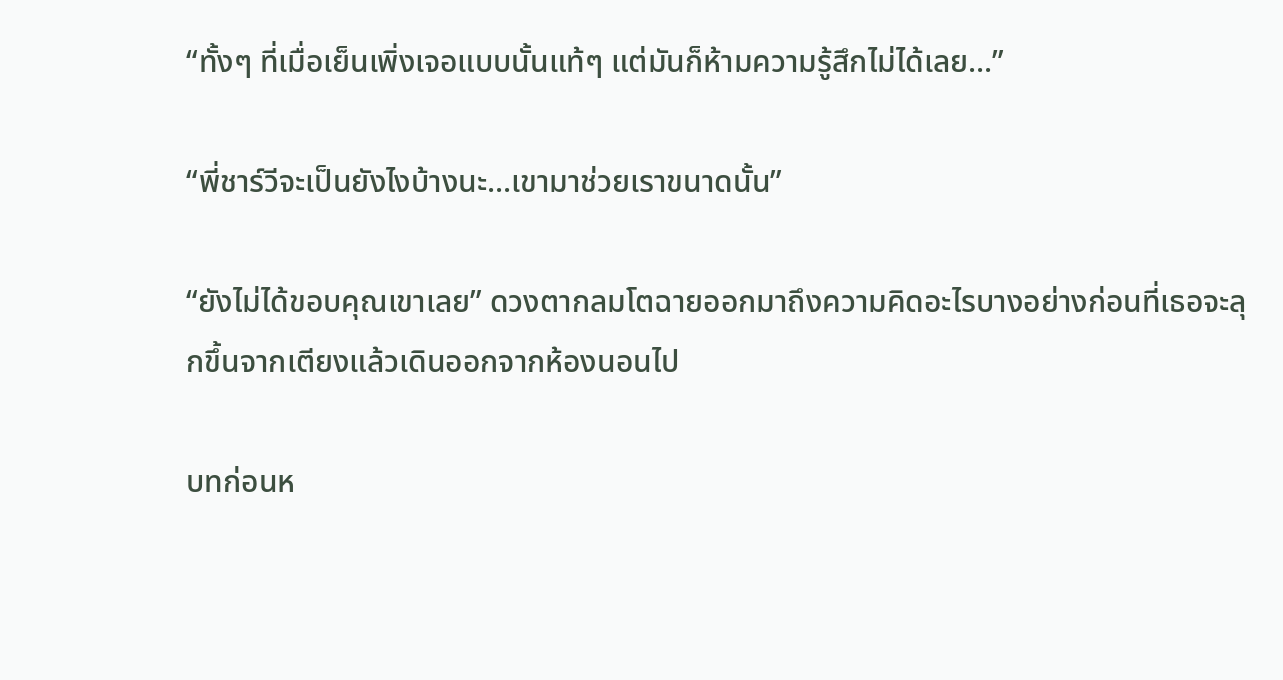“ทั้งๆ ที่เมื่อเย็นเพิ่งเจอแบบนั้นแท้ๆ แต่มันก็ห้ามความรู้สึกไม่ได้เลย...”

“พี่ชาร์วีจะเป็นยังไงบ้างนะ...เขามาช่วยเราขนาดนั้น”

“ยังไม่ได้ขอบคุณเขาเลย” ดวงตากลมโตฉายออกมาถึงความคิดอะไรบางอย่างก่อนที่เธอจะลุกขึ้นจากเตียงแล้วเดินออกจากห้องนอนไป

บทก่อนห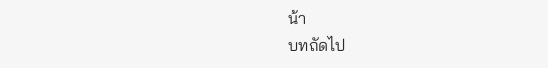น้า
บทถัดไป